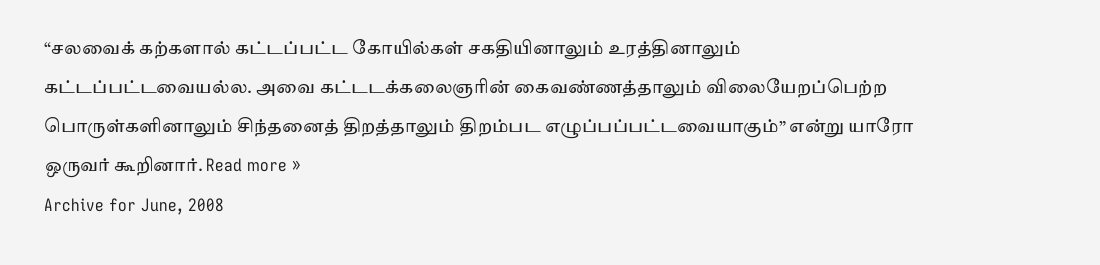“சலவைக் கற்களால் கட்டப்பட்ட கோயில்கள் சகதியினாலும் உரத்தினாலும் கட்டப்பட்டவையல்ல. அவை கட்டடக்கலைஞரின் கைவண்ணத்தாலும் விலையேறப்பெற்ற பொருள்களினாலும் சிந்தனைத் திறத்தாலும் திறம்பட எழுப்பப்பட்டவையாகும்” என்று யாரோ ஒருவர் கூறினார். Read more »
Archive for June, 2008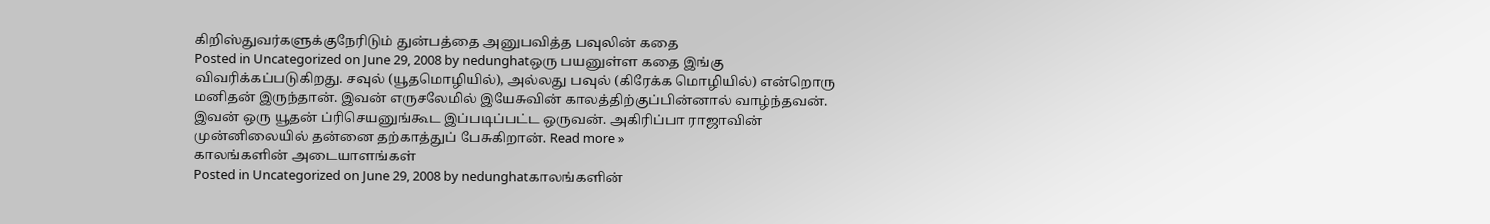கிறிஸ்துவர்களுக்குநேரிடும் துன்பத்தை அனுபவித்த பவுலின் கதை
Posted in Uncategorized on June 29, 2008 by nedunghatஒரு பயனுள்ள கதை இங்கு விவரிக்கப்படுகிறது. சவுல் (யூதமொழியில்), அல்லது பவுல் (கிரேக்க மொழியில்) என்றொரு மனிதன் இருந்தான். இவன் எருசலேமில் இயேசுவின் காலத்திற்குப்பின்னால் வாழ்ந்தவன். இவன் ஒரு யூதன் ப்ரிசெயனுங்கூட இப்படிப்பட்ட ஒருவன். அகிரிப்பா ராஜாவின் முன்னிலையில் தன்னை தற்காத்துப் பேசுகிறான். Read more »
காலங்களின் அடையாளங்கள்
Posted in Uncategorized on June 29, 2008 by nedunghatகாலங்களின்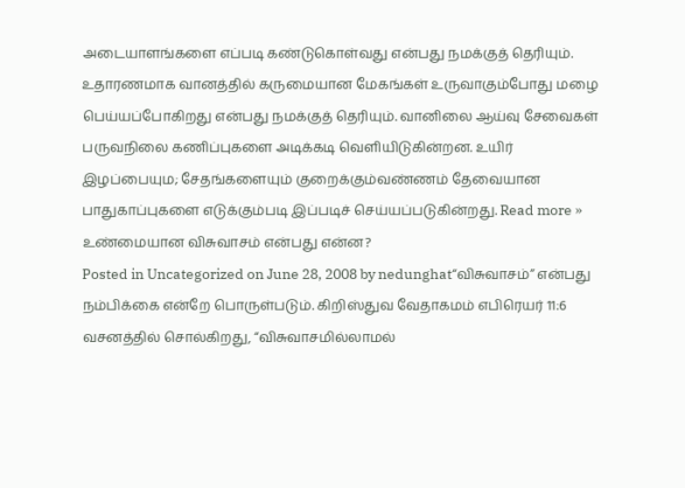அடையாளங்களை எப்படி கண்டுகொள்வது என்பது நமக்குத் தெரியும். உதாரணமாக வானத்தில் கருமையான மேகங்கள் உருவாகும்போது மழை பெய்யப்போகிறது என்பது நமக்குத் தெரியும். வானிலை ஆய்வு சேவைகள் பருவநிலை கணிப்புகளை அடிக்கடி வெளியிடுகின்றன. உயிர் இழப்பையும; சேதங்களையும் குறைக்கும்வண்ணம் தேவையான பாதுகாப்புகளை எடுக்கும்படி இப்படிச் செய்யப்படுகின்றது. Read more »
உண்மையான விசுவாசம் என்பது என்ன?
Posted in Uncategorized on June 28, 2008 by nedunghat“விசுவாசம்” என்பது நம்பிக்கை என்றே பொருள்படும். கிறிஸ்துவ வேதாகமம் எபிரெயர் 11:6 வசனத்தில் சொல்கிறது, “விசுவாசமில்லாமல்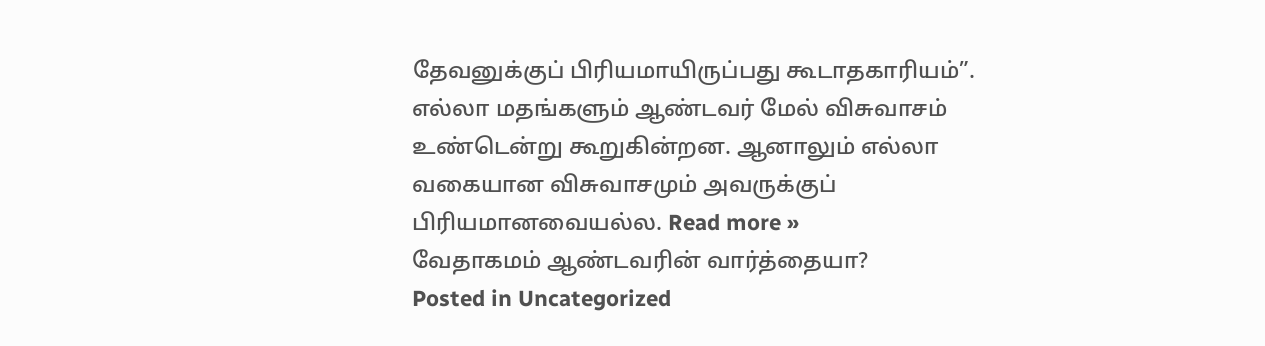தேவனுக்குப் பிரியமாயிருப்பது கூடாதகாரியம்”. எல்லா மதங்களும் ஆண்டவர் மேல் விசுவாசம் உண்டென்று கூறுகின்றன. ஆனாலும் எல்லா வகையான விசுவாசமும் அவருக்குப் பிரியமானவையல்ல. Read more »
வேதாகமம் ஆண்டவரின் வார்த்தையா?
Posted in Uncategorized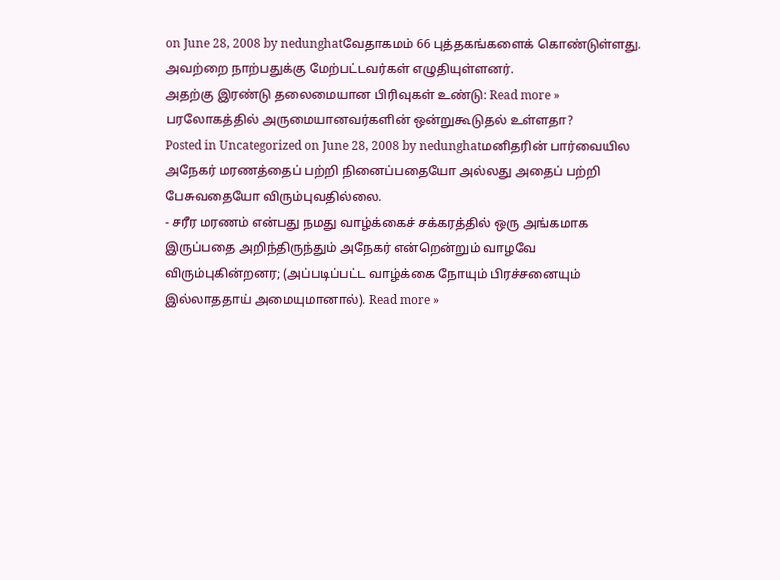on June 28, 2008 by nedunghatவேதாகமம் 66 புத்தகங்களைக் கொண்டுள்ளது. அவற்றை நாற்பதுக்கு மேற்பட்டவர்கள் எழுதியுள்ளனர்.
அதற்கு இரண்டு தலைமையான பிரிவுகள் உண்டு: Read more »
பரலோகத்தில் அருமையானவர்களின் ஒன்றுகூடுதல் உள்ளதா?
Posted in Uncategorized on June 28, 2008 by nedunghatமனிதரின் பார்வையில
அநேகர் மரணத்தைப் பற்றி நினைப்பதையோ அல்லது அதைப் பற்றி பேசுவதையோ விரும்புவதில்லை.
- சரீர மரணம் என்பது நமது வாழ்க்கைச் சக்கரத்தில் ஒரு அங்கமாக இருப்பதை அறிந்திருந்தும் அநேகர் என்றென்றும் வாழவே விரும்புகின்றனர; (அப்படிப்பட்ட வாழ்க்கை நோயும் பிரச்சனையும் இல்லாததாய் அமையுமானால்). Read more »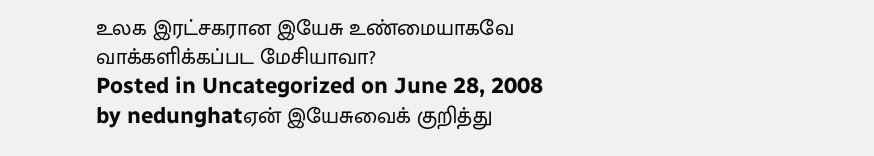உலக இரட்சகரான இயேசு உண்மையாகவே வாக்களிக்கப்பட மேசியாவா?
Posted in Uncategorized on June 28, 2008 by nedunghatஏன் இயேசுவைக் குறித்து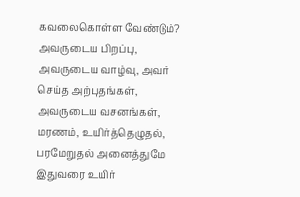கவலைகொள்ள வேண்டும்? அவருடைய பிறப்பு, அவருடைய வாழ்வு, அவர் செய்த அற்புதங்கள், அவருடைய வசனங்கள், மரணம், உயிர்த்தெழுதல், பரமேறுதல் அனைத்துமே இதுவரை உயிர்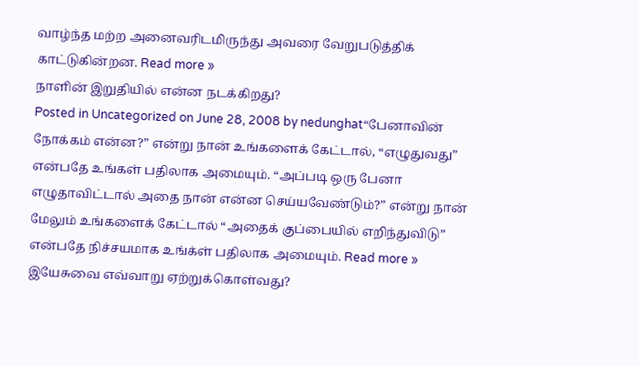வாழ்ந்த மற்ற அனைவரிடமிருந்து அவரை வேறுபடுத்திக் காட்டுகின்றன. Read more »
நாளின் இறுதியில் என்ன நடக்கிறது?
Posted in Uncategorized on June 28, 2008 by nedunghat“பேனாவின் நோக்கம் என்ன?” என்று நான் உங்களைக் கேட்டால், “எழுதுவது” என்பதே உங்கள் பதிலாக அமையும். “அப்படி ஒரு பேனா எழுதாவிட்டால் அதை நான் என்ன செய்யவேண்டும்?” என்று நான் மேலும் உங்களைக் கேட்டால் “அதைக் குப்பையில் எறிந்துவிடு” என்பதே நிச்சயமாக உங்க்ள் பதிலாக அமையும். Read more »
இயேசுவை எவ்வாறு ஏற்றுக்கொள்வது?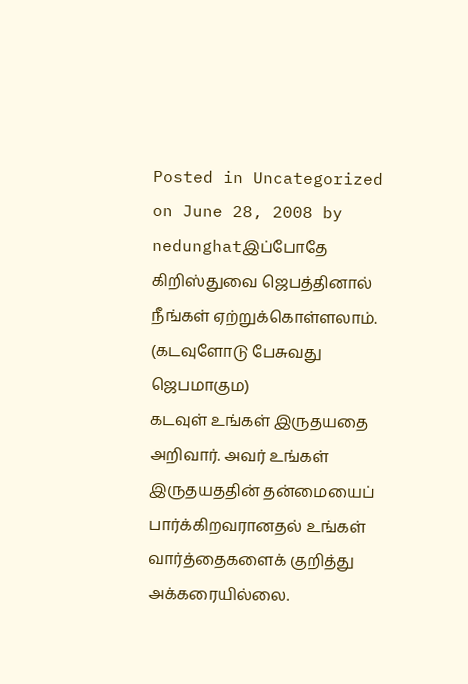Posted in Uncategorized on June 28, 2008 by nedunghatஇப்போதே கிறிஸ்துவை ஜெபத்தினால் நீங்கள் ஏற்றுக்கொள்ளலாம்.
(கடவுளோடு பேசுவது ஜெபமாகும)
கடவுள் உங்கள் இருதயதை அறிவார். அவர் உங்கள் இருதயததின் தன்மையைப் பார்க்கிறவரானதல் உங்கள் வார்த்தைகளைக் குறித்து அக்கரையில்லை.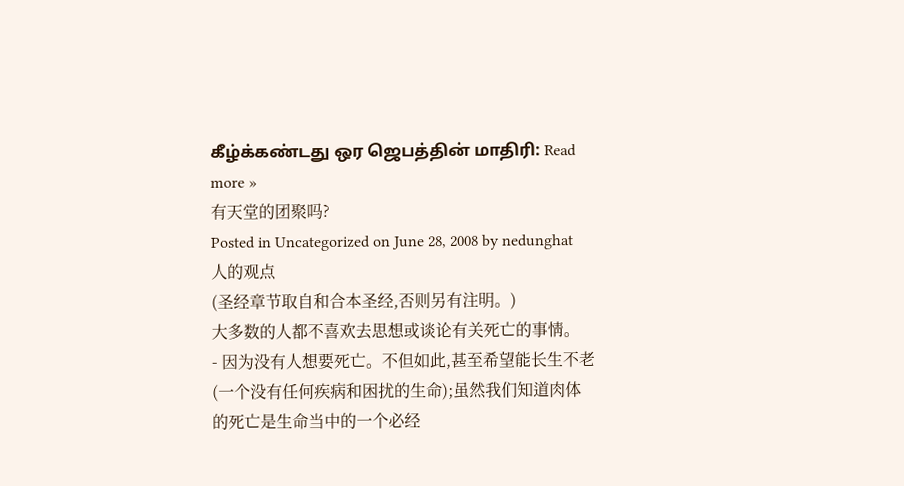கீழ்க்கண்டது ஒர ஜெபத்தின் மாதிரி: Read more »
有天堂的团聚吗?
Posted in Uncategorized on June 28, 2008 by nedunghat人的观点
(圣经章节取自和合本圣经,否则另有注明。)
大多数的人都不喜欢去思想或谈论有关死亡的事情。
- 因为没有人想要死亡。不但如此,甚至希望能长生不老(一个没有任何疾病和困扰的生命);虽然我们知道肉体的死亡是生命当中的一个必经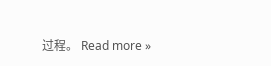过程。 Read more »